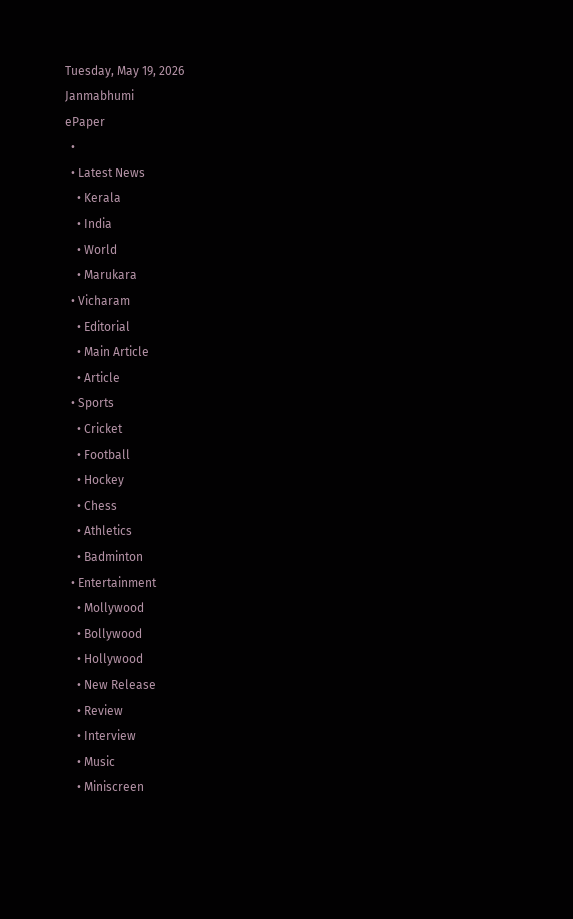Tuesday, May 19, 2026
Janmabhumi
ePaper
  •
  • Latest News
    • Kerala
    • India
    • World
    • Marukara
  • Vicharam
    • Editorial
    • Main Article
    • Article
  • Sports
    • Cricket
    • Football
    • Hockey
    • Chess
    • Athletics
    • Badminton
  • Entertainment
    • Mollywood
    • Bollywood
    • Hollywood
    • New Release
    • Review
    • Interview
    • Music
    • Miniscreen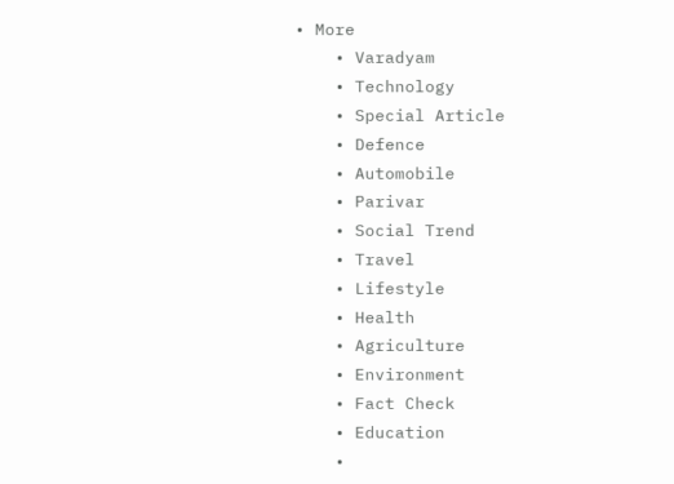• More
    • Varadyam
    • Technology
    • Special Article
    • Defence
    • Automobile
    • Parivar
    • Social Trend
    • Travel
    • Lifestyle
    • Health
    • Agriculture
    • Environment
    • Fact Check
    • Education
    •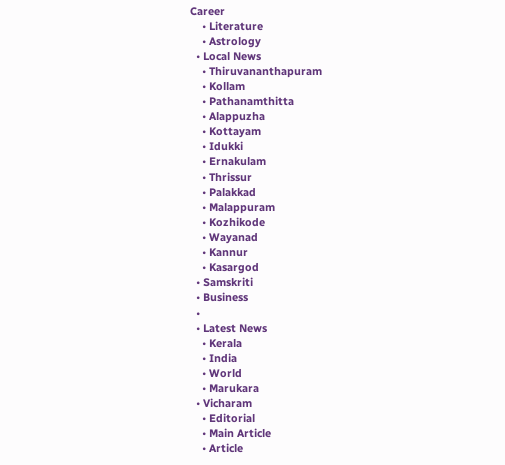Career
    • Literature
    • Astrology
  • Local News
    • Thiruvananthapuram
    • Kollam
    • Pathanamthitta
    • Alappuzha
    • Kottayam
    • Idukki
    • Ernakulam
    • Thrissur
    • Palakkad
    • Malappuram
    • Kozhikode
    • Wayanad
    • Kannur
    • Kasargod
  • Samskriti
  • Business
  •
  • Latest News
    • Kerala
    • India
    • World
    • Marukara
  • Vicharam
    • Editorial
    • Main Article
    • Article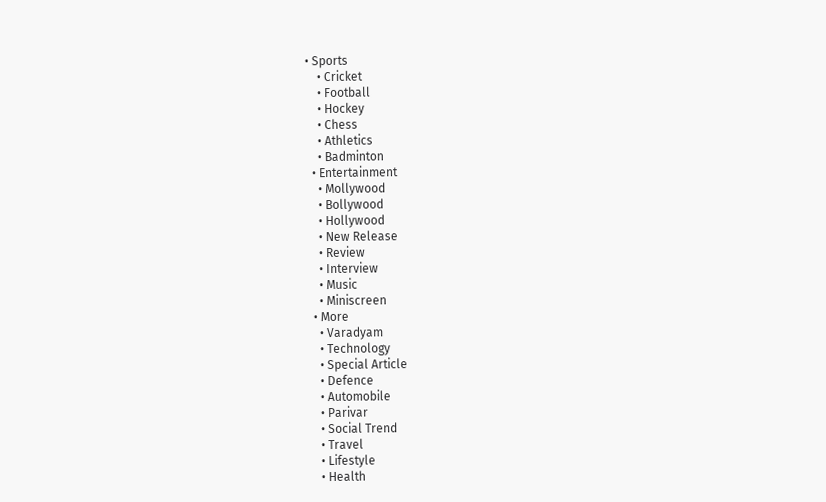• Sports
    • Cricket
    • Football
    • Hockey
    • Chess
    • Athletics
    • Badminton
  • Entertainment
    • Mollywood
    • Bollywood
    • Hollywood
    • New Release
    • Review
    • Interview
    • Music
    • Miniscreen
  • More
    • Varadyam
    • Technology
    • Special Article
    • Defence
    • Automobile
    • Parivar
    • Social Trend
    • Travel
    • Lifestyle
    • Health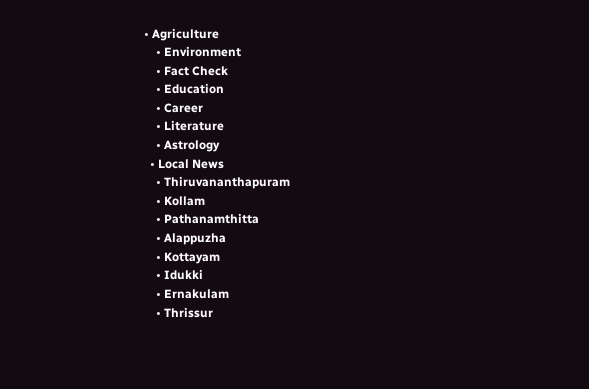• Agriculture
    • Environment
    • Fact Check
    • Education
    • Career
    • Literature
    • Astrology
  • Local News
    • Thiruvananthapuram
    • Kollam
    • Pathanamthitta
    • Alappuzha
    • Kottayam
    • Idukki
    • Ernakulam
    • Thrissur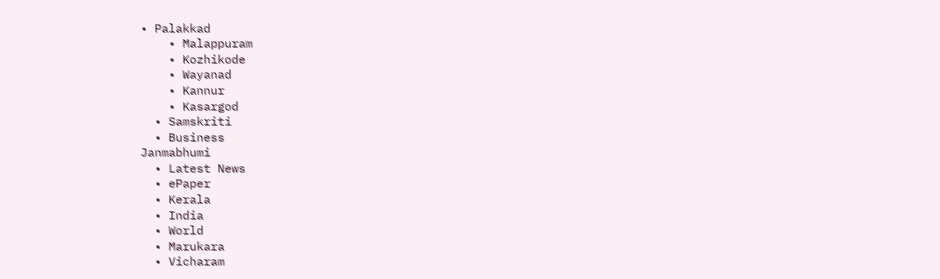• Palakkad
    • Malappuram
    • Kozhikode
    • Wayanad
    • Kannur
    • Kasargod
  • Samskriti
  • Business
Janmabhumi
  • Latest News
  • ePaper
  • Kerala
  • India
  • World
  • Marukara
  • Vicharam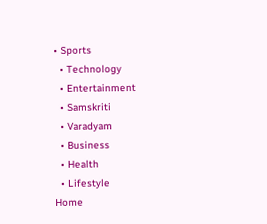• Sports
  • Technology
  • Entertainment
  • Samskriti
  • Varadyam
  • Business
  • Health
  • Lifestyle
Home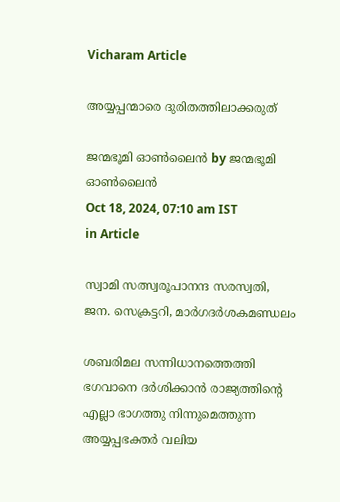Vicharam Article

അയ്യപ്പന്മാരെ ദുരിതത്തിലാക്കരുത്

ജന്മഭൂമി ഓണ്‍ലൈന്‍ by ജന്മഭൂമി ഓണ്‍ലൈന്‍
Oct 18, 2024, 07:10 am IST
in Article

സ്വാമി സത്സ്വരൂപാനന്ദ സരസ്വതി,
ജന. സെക്രട്ടറി, മാര്‍ഗദര്‍ശകമണ്ഡലം

ശബരിമല സന്നിധാനത്തെത്തി ഭഗവാനെ ദര്‍ശിക്കാന്‍ രാജ്യത്തിന്റെ എല്ലാ ഭാഗത്തു നിന്നുമെത്തുന്ന അയ്യപ്പഭക്തര്‍ വലിയ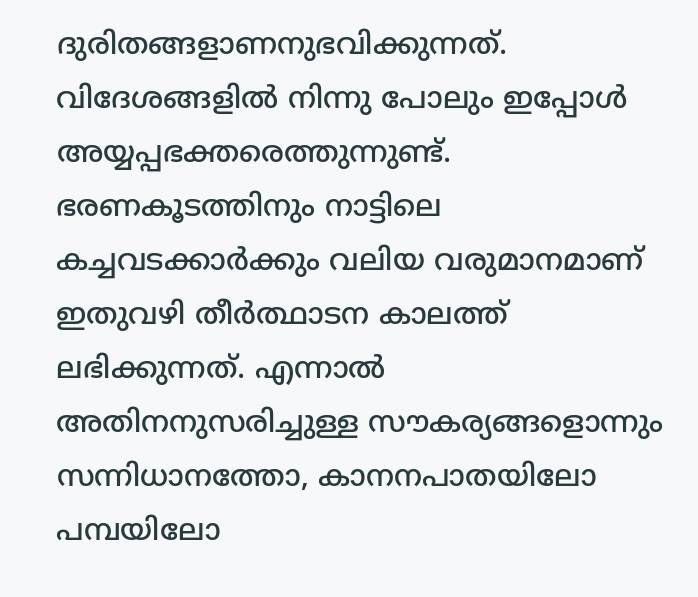ദുരിതങ്ങളാണനുഭവിക്കുന്നത്. വിദേശങ്ങളില്‍ നിന്നു പോലും ഇപ്പോള്‍ അയ്യപ്പഭക്തരെത്തുന്നുണ്ട്. ഭരണകൂടത്തിനും നാട്ടിലെ കച്ചവടക്കാര്‍ക്കും വലിയ വരുമാനമാണ് ഇതുവഴി തീര്‍ത്ഥാടന കാലത്ത് ലഭിക്കുന്നത്. എന്നാല്‍ അതിനനുസരിച്ചുള്ള സൗകര്യങ്ങളൊന്നും സന്നിധാനത്തോ, കാനനപാതയിലോ പമ്പയിലോ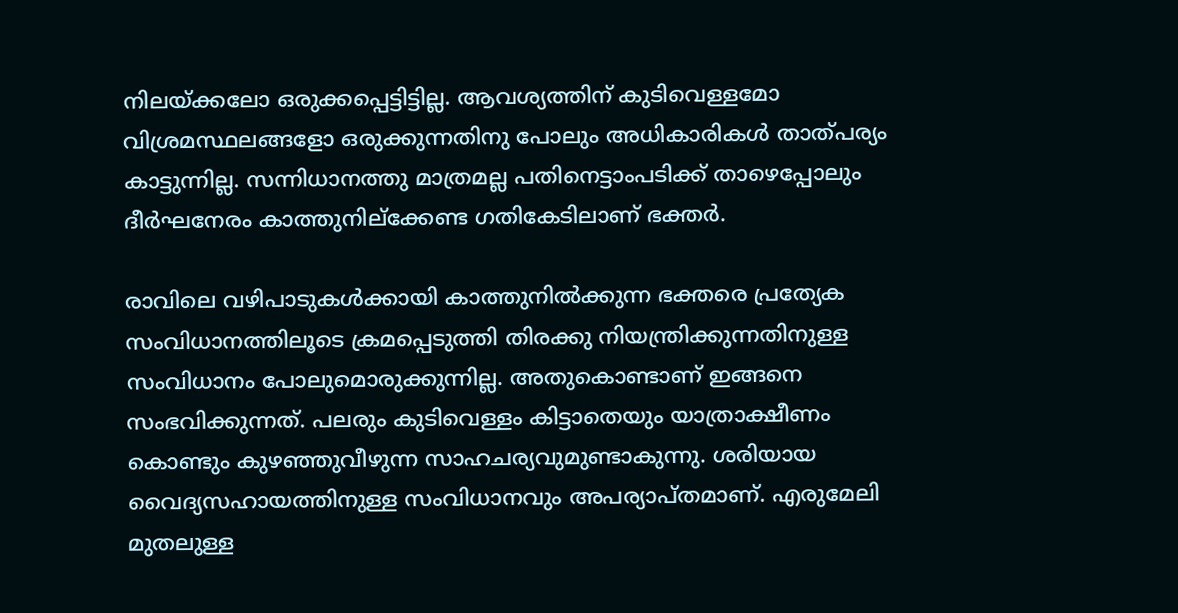നിലയ്‌ക്കലോ ഒരുക്കപ്പെട്ടിട്ടില്ല. ആവശ്യത്തിന് കുടിവെള്ളമോ വിശ്രമസ്ഥലങ്ങളോ ഒരുക്കുന്നതിനു പോലും അധികാരികള്‍ താത്പര്യം കാട്ടുന്നില്ല. സന്നിധാനത്തു മാത്രമല്ല പതിനെട്ടാംപടിക്ക് താഴെപ്പോലും ദീര്‍ഘനേരം കാത്തുനില്‌ക്കേണ്ട ഗതികേടിലാണ് ഭക്തര്‍.

രാവിലെ വഴിപാടുകള്‍ക്കായി കാത്തുനില്‍ക്കുന്ന ഭക്തരെ പ്രത്യേക സംവിധാനത്തിലൂടെ ക്രമപ്പെടുത്തി തിരക്കു നിയന്ത്രിക്കുന്നതിനുള്ള സംവിധാനം പോലുമൊരുക്കുന്നില്ല. അതുകൊണ്ടാണ് ഇങ്ങനെ സംഭവിക്കുന്നത്. പലരും കുടിവെള്ളം കിട്ടാതെയും യാത്രാക്ഷീണം കൊണ്ടും കുഴഞ്ഞുവീഴുന്ന സാഹചര്യവുമുണ്ടാകുന്നു. ശരിയായ വൈദ്യസഹായത്തിനുള്ള സംവിധാനവും അപര്യാപ്തമാണ്. എരുമേലി മുതലുള്ള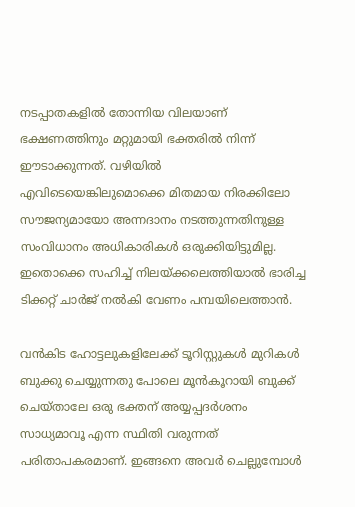നടപ്പാതകളില്‍ തോന്നിയ വിലയാണ് ഭക്ഷണത്തിനും മറ്റുമായി ഭക്തരില്‍ നിന്ന് ഈടാക്കുന്നത്. വഴിയില്‍ എവിടെയെങ്കിലുമൊക്കെ മിതമായ നിരക്കിലോ സൗജന്യമായോ അന്നദാനം നടത്തുന്നതിനുള്ള സംവിധാനം അധികാരികള്‍ ഒരുക്കിയിട്ടുമില്ല. ഇതൊക്കെ സഹിച്ച് നിലയ്‌ക്കലെത്തിയാല്‍ ഭാരിച്ച ടിക്കറ്റ് ചാര്‍ജ് നല്‍കി വേണം പമ്പയിലെത്താന്‍.

വന്‍കിട ഹോട്ടലുകളിലേക്ക് ടൂറിസ്റ്റുകള്‍ മുറികള്‍ ബുക്കു ചെയ്യുന്നതു പോലെ മൂന്‍കൂറായി ബുക്ക് ചെയ്താലേ ഒരു ഭക്തന് അയ്യപ്പദര്‍ശനം സാധ്യമാവൂ എന്ന സ്ഥിതി വരുന്നത് പരിതാപകരമാണ്. ഇങ്ങനെ അവര്‍ ചെല്ലുമ്പോള്‍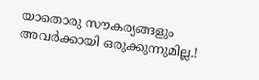യാതൊരു സൗകര്യങ്ങളും അവര്‍ക്കായി ഒരുക്കുന്നുമില്ല.!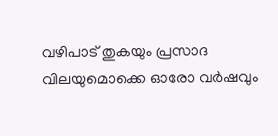വഴിപാട് തുകയും പ്രസാദ വിലയുമൊക്കെ ഓരോ വര്‍ഷവും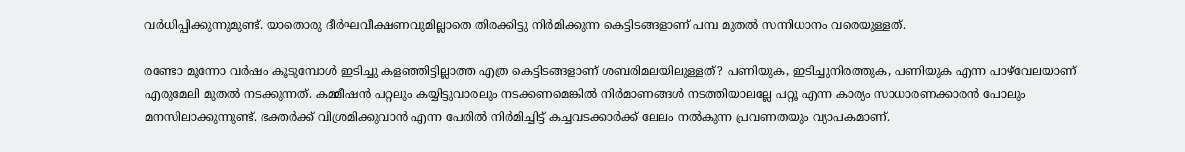വര്‍ധിപ്പിക്കുന്നുമുണ്ട്. യാതൊരു ദീര്‍ഘവീക്ഷണവുമില്ലാതെ തിരക്കിട്ടു നിര്‍മിക്കുന്ന കെട്ടിടങ്ങളാണ് പമ്പ മുതല്‍ സന്നിധാനം വരെയുള്ളത്.

രണ്ടോ മൂന്നോ വര്‍ഷം കൂടുമ്പോള്‍ ഇടിച്ചു കളഞ്ഞിട്ടില്ലാത്ത എത്ര കെട്ടിടങ്ങളാണ് ശബരിമലയിലുള്ളത്? പണിയുക, ഇടിച്ചുനിരത്തുക, പണിയുക എന്ന പാഴ്‌വേലയാണ് എരുമേലി മുതല്‍ നടക്കുന്നത്. കമ്മീഷന്‍ പറ്റലും കയ്യിട്ടുവാരലും നടക്കണമെങ്കില്‍ നിര്‍മാണങ്ങള്‍ നടത്തിയാലല്ലേ പറ്റൂ എന്ന കാര്യം സാധാരണക്കാരന്‍ പോലും മനസിലാക്കുന്നുണ്ട്. ഭക്തര്‍ക്ക് വിശ്രമിക്കുവാന്‍ എന്ന പേരില്‍ നിര്‍മിച്ചിട്ട് കച്ചവടക്കാര്‍ക്ക് ലേലം നല്‍കുന്ന പ്രവണതയും വ്യാപകമാണ്.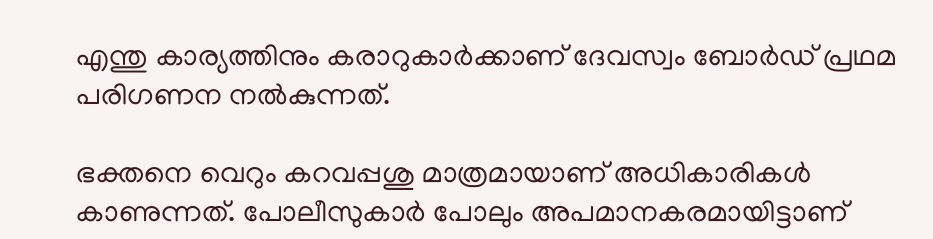എന്തു കാര്യത്തിനും കരാറുകാര്‍ക്കാണ് ദേവസ്വം ബോര്‍ഡ് പ്രഥമ പരിഗണന നല്‍കുന്നത്.

ഭക്തനെ വെറും കറവപ്പശു മാത്രമായാണ് അധികാരികള്‍ കാണുന്നത്. പോലീസുകാര്‍ പോലും അപമാനകരമായിട്ടാണ്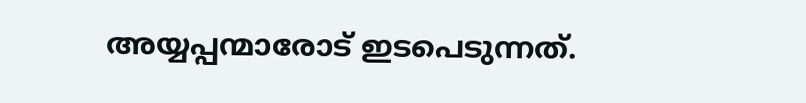അയ്യപ്പന്മാരോട് ഇടപെടുന്നത്.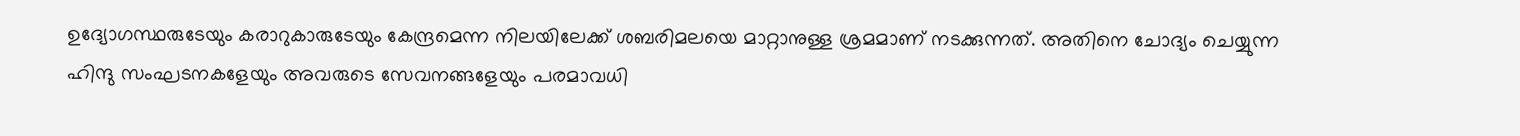ഉദ്യോഗസ്ഥരുടേയും കരാറുകാരുടേയും കേന്ദ്രമെന്ന നിലയിലേക്ക് ശബരിമലയെ മാറ്റാനുള്ള ശ്രമമാണ് നടക്കുന്നത്. അതിനെ ചോദ്യം ചെയ്യുന്ന ഹിന്ദു സംഘടനകളേയും അവരുടെ സേവനങ്ങളേയും പരമാവധി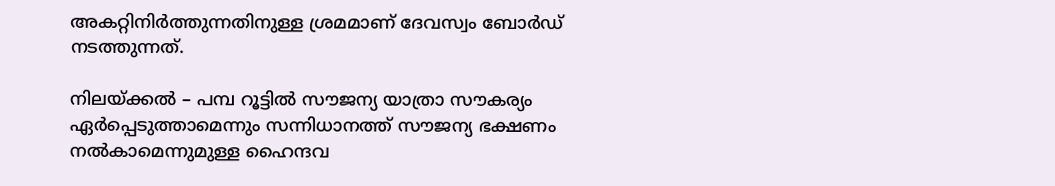അകറ്റിനിര്‍ത്തുന്നതിനുള്ള ശ്രമമാണ് ദേവസ്വം ബോര്‍ഡ് നടത്തുന്നത്.

നിലയ്‌ക്കല്‍ – പമ്പ റൂട്ടില്‍ സൗജന്യ യാത്രാ സൗകര്യം ഏര്‍പ്പെടുത്താമെന്നും സന്നിധാനത്ത് സൗജന്യ ഭക്ഷണം നല്‍കാമെന്നുമുള്ള ഹൈന്ദവ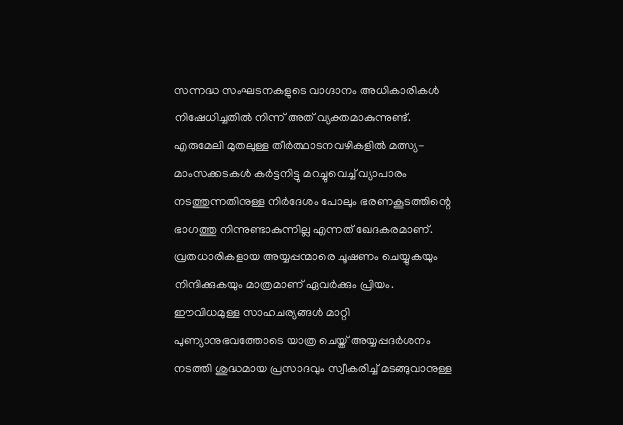സന്നദ്ധ സംഘടനകളുടെ വാഗ്ദാനം അധികാരികള്‍ നിഷേധിച്ചതില്‍ നിന്ന് അത് വ്യക്തമാകുന്നുണ്ട്. എരുമേലി മുതലുള്ള തീര്‍ത്ഥാടനവഴികളില്‍ മത്സ്യ-മാംസക്കടകള്‍ കര്‍ട്ടനിട്ടു മറച്ചുവെച്ച് വ്യാപാരം നടത്തുന്നതിനുള്ള നിര്‍ദേശം പോലും ഭരണകൂടത്തിന്റെ ഭാഗത്തു നിന്നുണ്ടാകുന്നില്ല എന്നത് ഖേദകരമാണ്. വ്രതധാരികളായ അയ്യപ്പന്മാരെ ചൂഷണം ചെയ്യുകയും നിന്ദിക്കുകയും മാത്രമാണ് ഏവര്‍ക്കും പ്രിയം. ഈവിധമുള്ള സാഹചര്യങ്ങള്‍ മാറ്റി പുണ്യാനുഭവത്തോടെ യാത്ര ചെയ്ത് അയ്യപ്പദര്‍ശനം നടത്തി ശുദ്ധമായ പ്രസാദവും സ്വീകരിച്ച് മടങ്ങുവാനുള്ള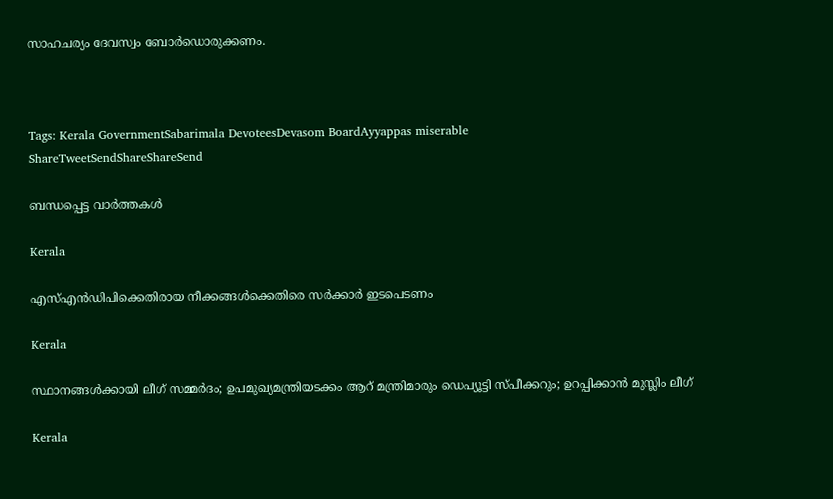സാഹചര്യം ദേവസ്വം ബോര്‍ഡൊരുക്കണം.



Tags: Kerala GovernmentSabarimala DevoteesDevasom BoardAyyappas miserable
ShareTweetSendShareShareSend

ബന്ധപ്പെട്ട വാര്‍ത്തകള്‍

Kerala

എസ്എന്‍ഡിപിക്കെതിരായ നീക്കങ്ങള്‍ക്കെതിരെ സര്‍ക്കാര്‍ ഇടപെടണം

Kerala

സ്ഥാനങ്ങള്‍ക്കായി ലീഗ് സമ്മര്‍ദം; ഉപമുഖ്യമന്ത്രിയടക്കം ആറ് മന്ത്രിമാരും ഡെപ്യൂട്ടി സ്പീക്കറും; ഉറപ്പിക്കാന്‍ മുസ്ലിം ലീഗ്

Kerala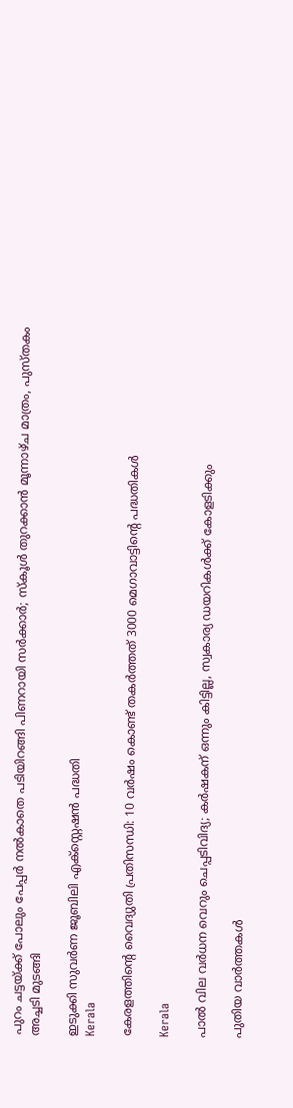പുറം ചട്ടയ്‌ക്ക് പോലും പേപ്പര്‍ നല്‍കാതെ പടിയിറങ്ങി പിണറായി സര്‍ക്കാര്‍; സ്‌കൂള്‍ തുറക്കാന്‍ മൂന്നാഴ്ച മാത്രം, പുസ്തകം അച്ചടി മുടങ്ങി

ഇടുക്കി സുവര്‍ണ ജൂബിലി എക്സ്റ്റെഷന്‍ പദ്ധതി
Kerala

കേരളത്തിന്റെ വൈദ്യുതി പ്രതിസന്ധി: 10 വര്‍ഷം കൊണ്ട് തകര്‍ത്തത് 3000 മെഗാവാട്ടിന്റെ പദ്ധതികള്‍

Kerala

പാല്‍ വില വര്‍ധന വെറും ചെപ്പടിവിദ്യ; കര്‍ഷകന് ഒന്നും കിട്ടില്ല, സ്വകാര്യ ഡയറികള്‍ക്ക് കോളടിക്കും

പുതിയ വാര്‍ത്തകള്‍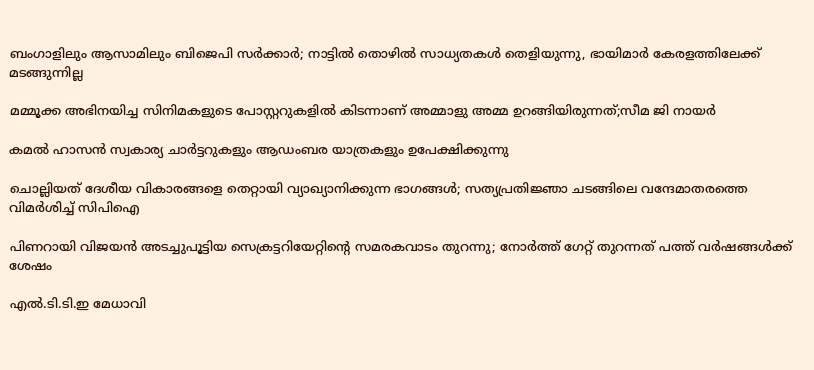ബംഗാളിലും ആസാമിലും ബിജെപി സര്‍ക്കാര്‍; നാട്ടില്‍ തൊഴില്‍ സാധ്യതകള്‍ തെളിയുന്നു, ഭായിമാര്‍ കേരളത്തിലേക്ക് മടങ്ങുന്നില്ല

മമ്മൂക്ക അഭിനയിച്ച സിനിമകളുടെ പോസ്റ്ററുകളിൽ കിടന്നാണ് അമ്മാളു അമ്മ ഉറങ്ങിയിരുന്നത്;സീമ ജി നായർ

കമൽ ഹാസൻ സ്വകാര്യ ചാർട്ടറുകളും ആഡംബര യാത്രകളും ഉപേക്ഷിക്കുന്നു

ചൊല്ലിയത് ദേശീയ വികാരങ്ങളെ തെറ്റായി വ്യാഖ്യാനിക്കുന്ന ഭാഗങ്ങൾ; സത്യപ്രതിജ്ഞാ ചടങ്ങിലെ വന്ദേമാതരത്തെ വിമർശിച്ച് സിപിഐ

പിണറായി വിജയൻ അടച്ചുപൂട്ടിയ സെക്രട്ടറിയേറ്റിന്റെ സമരകവാടം തുറന്നു; നോർത്ത് ഗേറ്റ് തുറന്നത് പത്ത് വർഷങ്ങൾക്ക് ശേഷം

എൽ.ടി.ടി.ഇ മേധാവി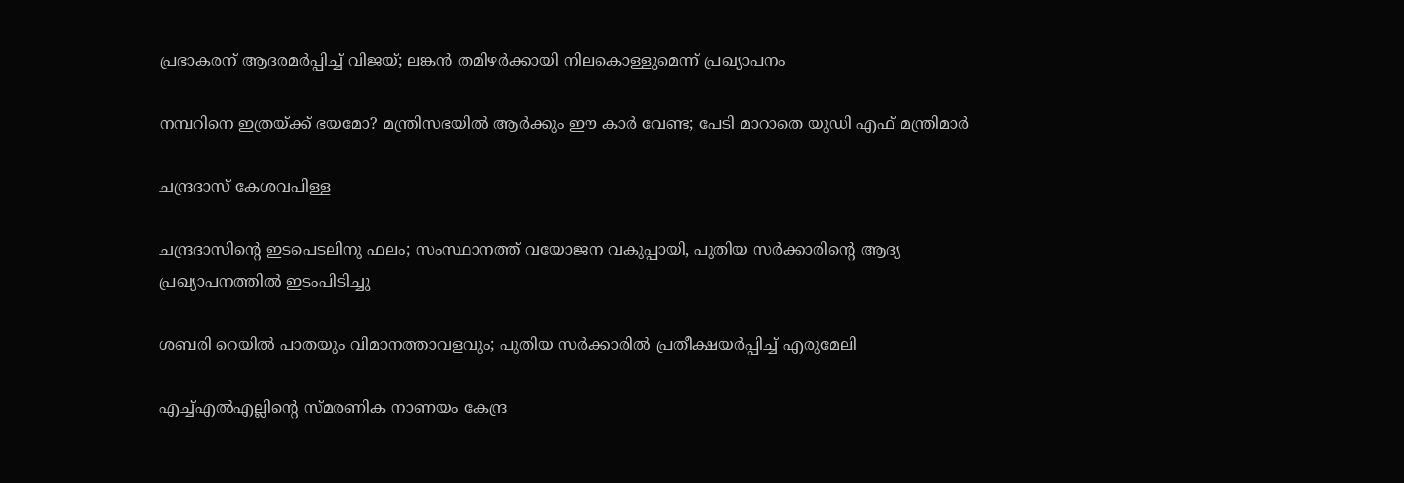പ്രഭാകരന് ആദരമർപ്പിച്ച് വിജയ്; ലങ്കൻ തമിഴർക്കായി നിലകൊള്ളുമെന്ന് പ്രഖ്യാപനം

നമ്പറിനെ ഇത്രയ്‌ക്ക് ഭയമോ? മന്ത്രിസഭയില്‍ ആര്‍ക്കും ഈ കാര്‍ വേണ്ട; പേടി മാറാതെ യുഡി എഫ് മന്ത്രിമാർ

ചന്ദ്രദാസ് കേശവപിള്ള

ചന്ദ്രദാസിന്റെ ഇടപെടലിനു ഫലം; സംസ്ഥാനത്ത് വയോജന വകുപ്പായി, പുതിയ സര്‍ക്കാരിന്റെ ആദ്യ പ്രഖ്യാപനത്തില്‍ ഇടംപിടിച്ചു

ശബരി റെയില്‍ പാതയും വിമാനത്താവളവും; പുതിയ സര്‍ക്കാരില്‍ പ്രതീക്ഷയര്‍പ്പിച്ച് എരുമേലി

എച്ച്എല്‍എല്ലിന്റെ സ്മരണിക നാണയം കേന്ദ്ര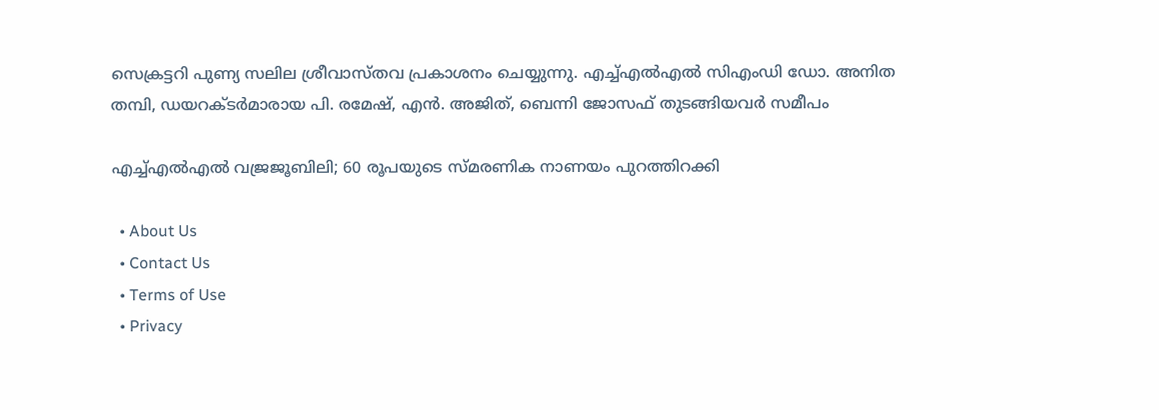സെക്രട്ടറി പുണ്യ സലില ശ്രീവാസ്തവ പ്രകാശനം ചെയ്യുന്നു. എച്ച്എല്‍എല്‍ സിഎംഡി ഡോ. അനിത തമ്പി, ഡയറക്ടര്‍മാരായ പി. രമേഷ്, എന്‍. അജിത്, ബെന്നി ജോസഫ് തുടങ്ങിയവര്‍ സമീപം

എച്ച്എല്‍എല്‍ വജ്രജൂബിലി; 60 രൂപയുടെ സ്മരണിക നാണയം പുറത്തിറക്കി

  • About Us
  • Contact Us
  • Terms of Use
  • Privacy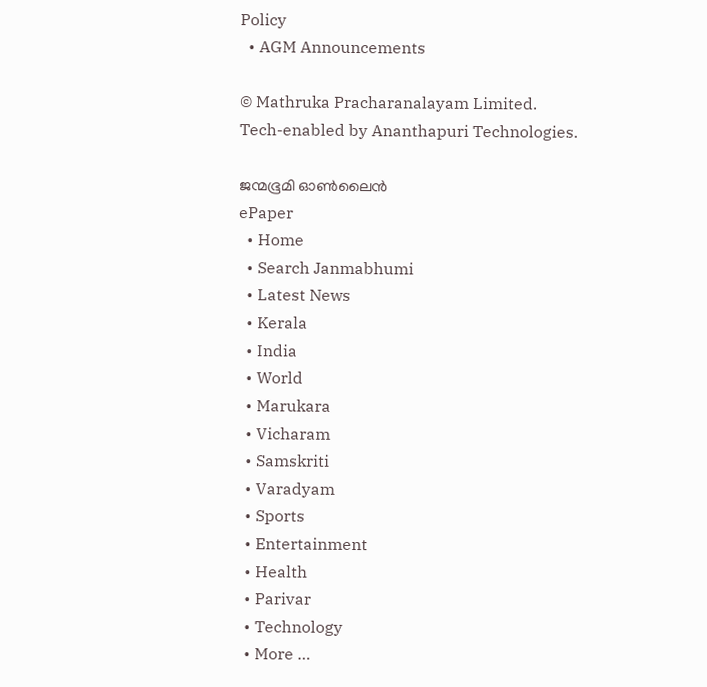Policy
  • AGM Announcements

© Mathruka Pracharanalayam Limited.
Tech-enabled by Ananthapuri Technologies.

ജന്മഭൂമി ഓണ്‍ലൈന്‍
ePaper
  • Home
  • Search Janmabhumi
  • Latest News
  • Kerala
  • India
  • World
  • Marukara
  • Vicharam
  • Samskriti
  • Varadyam
  • Sports
  • Entertainment
  • Health
  • Parivar
  • Technology
  • More …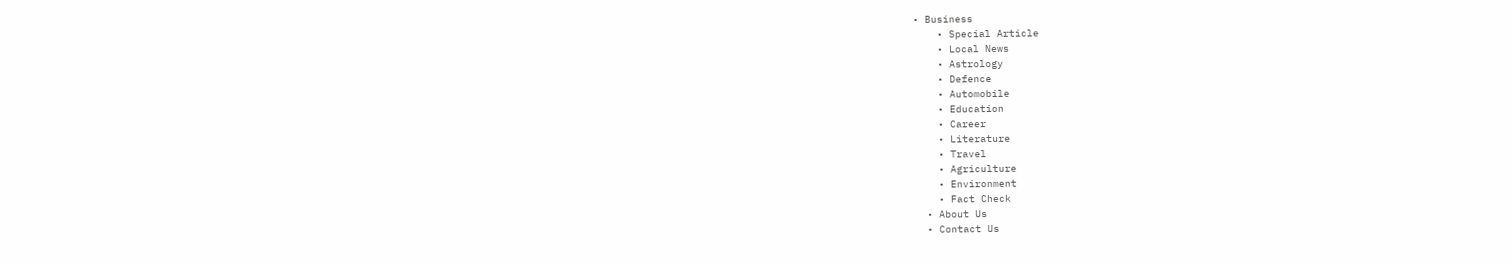• Business
    • Special Article
    • Local News
    • Astrology
    • Defence
    • Automobile
    • Education
    • Career
    • Literature
    • Travel
    • Agriculture
    • Environment
    • Fact Check
  • About Us
  • Contact Us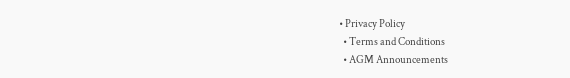• Privacy Policy
  • Terms and Conditions
  • AGM Announcements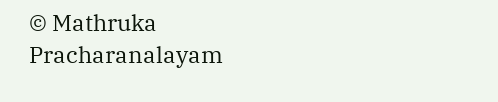© Mathruka Pracharanalayam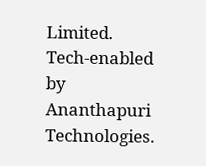Limited.
Tech-enabled by Ananthapuri Technologies.